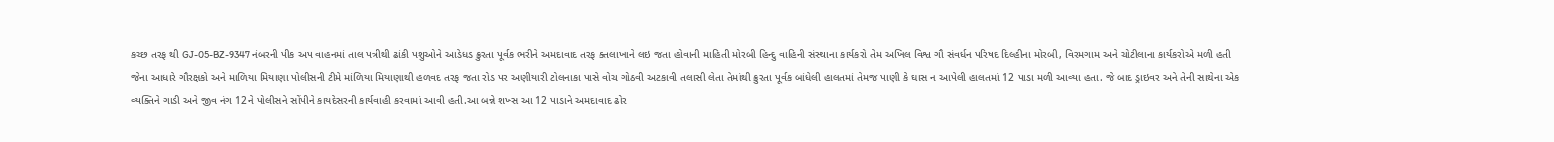કચ્છ તરફ થી GJ-05-BZ-9347 નંબરની પીક અપ વાહનમાં તાલ પત્રીથી ઢાંકી પશુઓને આડેધડ ક્રુરતા પૂર્વક ભરીને અમદાવાદ તરફ ક્તલાખાને લઇ જતા હોવાની માહિતી મોરબી હિન્દુ વાહિની સંસ્થાના કાર્યકરો તેમ અખિલ વિશ્વ ગૌ સંવર્ધન પરિષદ દિલ્હીના મોરબી, વિરમગામ અને ચોટીલાના કાર્યકરોએ મળી હતી જેના આધારે ગૌરક્ષકો અને માળિયા મિયાણા પોલીસની ટીમે માંળિયા મિયાણાથી હળવદ તરફ જતા રોડ પર અણીયારી ટોલનાકા પાસે વોચ ગોઠવી અટકાવી તલાસી લેતા તેમાંથી ક્રુરતા પૂર્વક બાંધેલી હાલતમાં તેમજ પાણી કે ઘાસ ન આપેલી હાલતમાં 12 પાડા મળી આવ્યા હતા. જે બાદ ડ્રાઇવર અને તેની સાથેના એક વ્યક્તિને ગાડી અને જીવ નંગ 12ને પોલીસને સોંપીને કાયદેસરની કાર્યવાહી કરવામાં આવી હતી.આ બન્ને શખ્સ આ 12 પાડાને અમદાવાદ ઢોર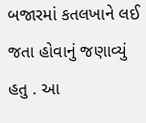બજારમાં કતલખાને લઈ જતા હોવાનું જણાવ્યું હતુ . આ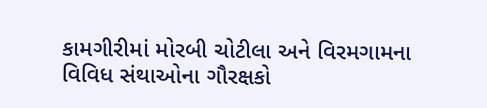કામગીરીમાં મોરબી ચોટીલા અને વિરમગામના વિવિધ સંથાઓના ગૌરક્ષકો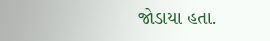જોડાયા હતા.